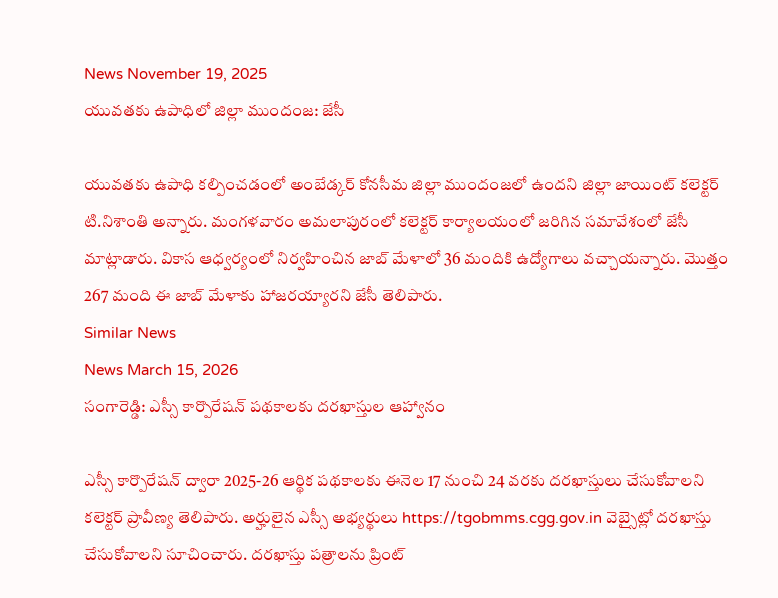News November 19, 2025
యువతకు ఉపాధిలో జిల్లా ముందంజ: జేసీ

యువతకు ఉపాధి కల్పించడంలో అంబేడ్కర్ కోనసీమ జిల్లా ముందంజలో ఉందని జిల్లా జాయింట్ కలెక్టర్ టి.నిశాంతి అన్నారు. మంగళవారం అమలాపురంలో కలెక్టర్ కార్యాలయంలో జరిగిన సమావేశంలో జేసీ మాట్లాడారు. వికాస ఆధ్వర్యంలో నిర్వహించిన జాబ్ మేళాలో 36 మందికి ఉద్యోగాలు వచ్చాయన్నారు. మొత్తం 267 మంది ఈ జాబ్ మేళాకు హాజరయ్యారని జేసీ తెలిపారు.
Similar News
News March 15, 2026
సంగారెడ్డి: ఎస్సీ కార్పొరేషన్ పథకాలకు దరఖాస్తుల ఆహ్వానం

ఎస్సీ కార్పొరేషన్ ద్వారా 2025-26 ఆర్థిక పథకాలకు ఈనెల 17 నుంచి 24 వరకు దరఖాస్తులు చేసుకోవాలని కలెక్టర్ ప్రావీణ్య తెలిపారు. అర్హులైన ఎస్సీ అభ్యర్థులు https://tgobmms.cgg.gov.in వెబ్సైట్లో దరఖాస్తు చేసుకోవాలని సూచించారు. దరఖాస్తు పత్రాలను ప్రింట్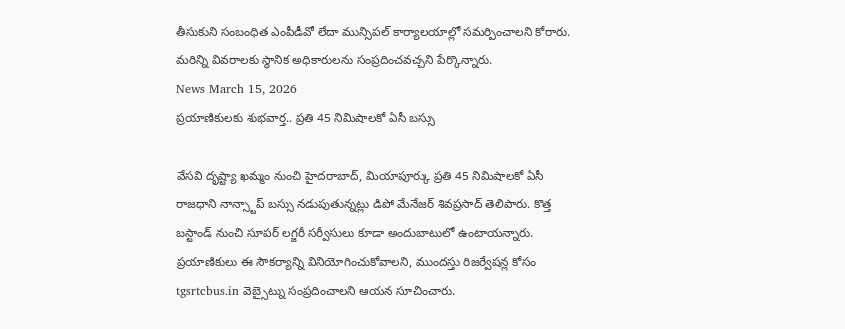తీసుకుని సంబంధిత ఎంపీడీవో లేదా మున్సిపల్ కార్యాలయాల్లో సమర్పించాలని కోరారు. మరిన్ని వివరాలకు స్థానిక అధికారులను సంప్రదించవచ్చని పేర్కొన్నారు.
News March 15, 2026
ప్రయాణికులకు శుభవార్త.. ప్రతి 45 నిమిషాలకో ఏసీ బస్సు

వేసవి దృష్ట్యా ఖమ్మం నుంచి హైదరాబాద్, మియాపూర్కు ప్రతి 45 నిమిషాలకో ఏసీ రాజధాని నాన్స్టాప్ బస్సు నడుపుతున్నట్లు డిపో మేనేజర్ శివప్రసాద్ తెలిపారు. కొత్త బస్టాండ్ నుంచి సూపర్ లగ్జరీ సర్వీసులు కూడా అందుబాటులో ఉంటాయన్నారు. ప్రయాణికులు ఈ సౌకర్యాన్ని వినియోగించుకోవాలని, ముందస్తు రిజర్వేషన్ల కోసం tgsrtcbus.in వెబ్సైట్ను సంప్రదించాలని ఆయన సూచించారు.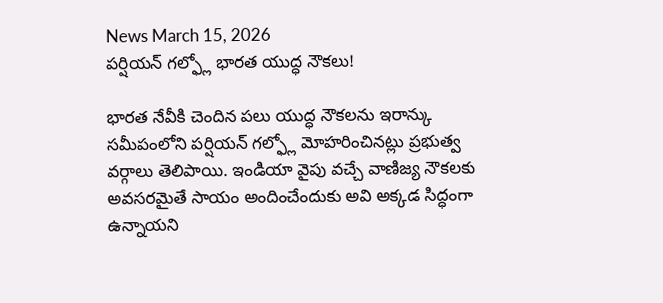News March 15, 2026
పర్షియన్ గల్ఫ్లో భారత యుద్ధ నౌకలు!

భారత నేవీకి చెందిన పలు యుద్ధ నౌకలను ఇరాన్కు సమీపంలోని పర్షియన్ గల్ఫ్లో మోహరించినట్లు ప్రభుత్వ వర్గాలు తెలిపాయి. ఇండియా వైపు వచ్చే వాణిజ్య నౌకలకు అవసరమైతే సాయం అందించేందుకు అవి అక్కడ సిద్ధంగా ఉన్నాయని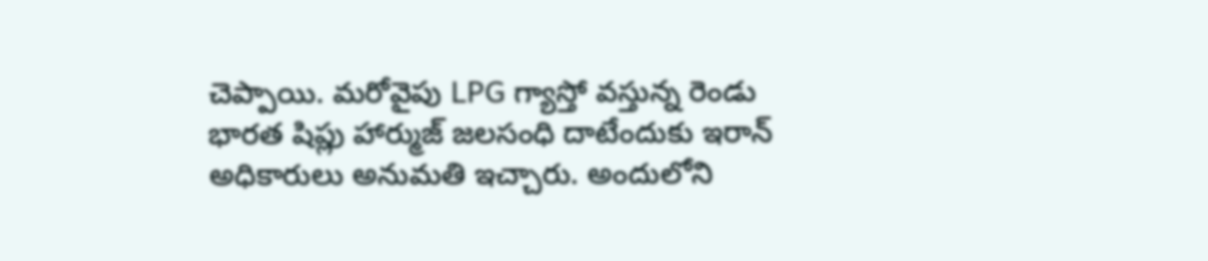చెప్పాయి. మరోవైపు LPG గ్యాస్తో వస్తున్న రెండు భారత షిప్లు హార్ముజ్ జలసంధి దాటేందుకు ఇరాన్ అధికారులు అనుమతి ఇచ్చారు. అందులోని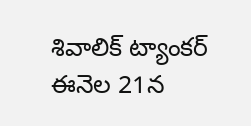శివాలిక్ ట్యాంకర్ ఈనెల 21న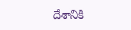దేశానికి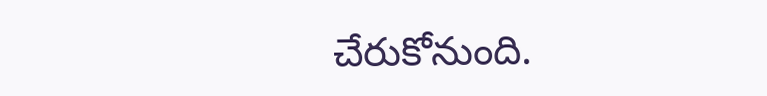చేరుకోనుంది.